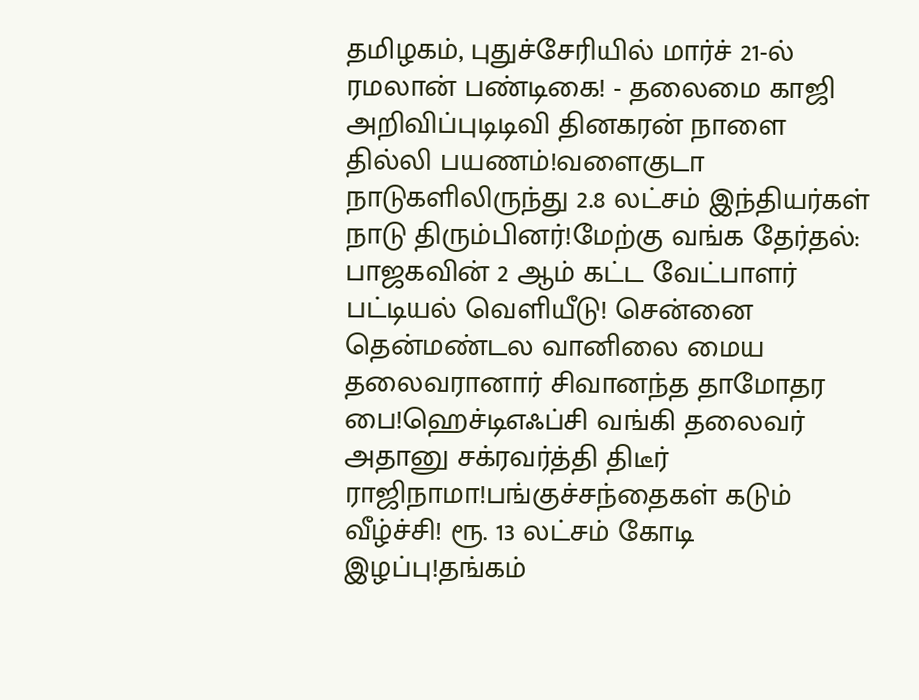தமிழகம், புதுச்சேரியில் மார்ச் 21-ல் ரமலான் பண்டிகை! - தலைமை காஜி அறிவிப்புடிடிவி தினகரன் நாளை தில்லி பயணம்!வளைகுடா நாடுகளிலிருந்து 2.8 லட்சம் இந்தியர்கள் நாடு திரும்பினர்!மேற்கு வங்க தேர்தல்: பாஜகவின் 2 ஆம் கட்ட வேட்பாளர் பட்டியல் வெளியீடு! சென்னை தென்மண்டல வானிலை மைய தலைவரானார் சிவானந்த தாமோதர பை!ஹெச்டிஎஃப்சி வங்கி தலைவர் அதானு சக்ரவர்த்தி திடீர் ராஜிநாமா!பங்குச்சந்தைகள் கடும் வீழ்ச்சி! ரூ. 13 லட்சம் கோடி இழப்பு!தங்கம்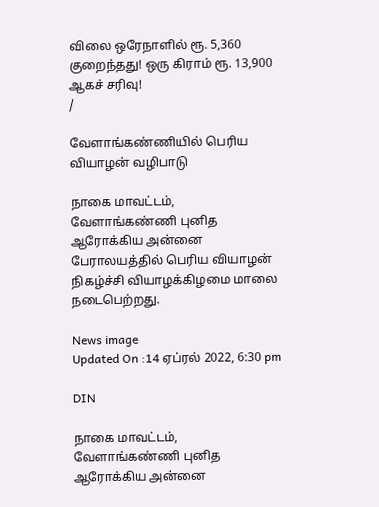விலை ஒரேநாளில் ரூ. 5,360 குறைந்தது! ஒரு கிராம் ரூ. 13,900 ஆகச் சரிவு!
/

வேளாங்கண்ணியில் பெரிய வியாழன் வழிபாடு

நாகை மாவட்டம், வேளாங்கண்ணி புனித ஆரோக்கிய அன்னை பேராலயத்தில் பெரிய வியாழன் நிகழ்ச்சி வியாழக்கிழமை மாலை நடைபெற்றது.

News image
Updated On :14 ஏப்ரல் 2022, 6:30 pm

DIN

நாகை மாவட்டம், வேளாங்கண்ணி புனித ஆரோக்கிய அன்னை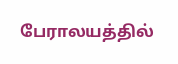பேராலயத்தில்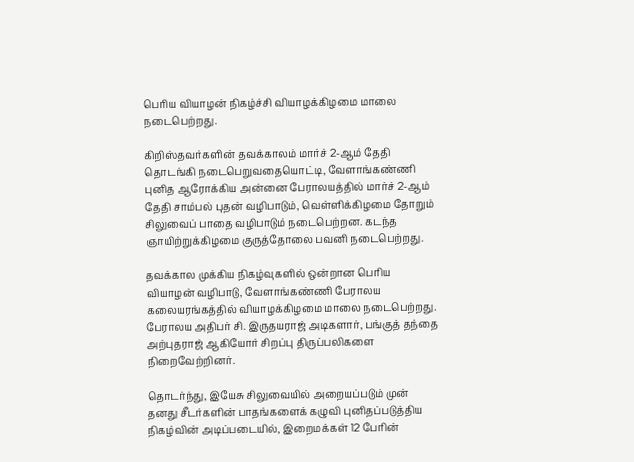பெரிய வியாழன் நிகழ்ச்சி வியாழக்கிழமை மாலை நடைபெற்றது.

கிறிஸ்தவர்களின் தவக்காலம் மார்ச் 2-ஆம் தேதி தொடங்கி நடைபெறுவதையொட்டி, வேளாங்கண்ணி புனித ஆரோக்கிய அன்னை பேராலயத்தில் மார்ச் 2-ஆம் தேதி சாம்பல் புதன் வழிபாடும், வெள்ளிக்கிழமை தோறும் சிலுவைப் பாதை வழிபாடும் நடைபெற்றன. கடந்த ஞாயிற்றுக்கிழமை குருத்தோலை பவனி நடைபெற்றது.

தவக்கால முக்கிய நிகழ்வுகளில் ஒன்றான பெரிய வியாழன் வழிபாடு, வேளாங்கண்ணி பேராலய கலையரங்கத்தில் வியாழக்கிழமை மாலை நடைபெற்றது. பேராலய அதிபர் சி. இருதயராஜ் அடிகளார், பங்குத் தந்தை அற்புதராஜ் ஆகியோர் சிறப்பு திருப்பலிகளை நிறைவேற்றினர்.

தொடர்ந்து, இயேசு சிலுவையில் அறையப்படும் முன் தனது சீடர்களின் பாதங்களைக் கழுவி புனிதப்படுத்திய நிகழ்வின் அடிப்படையில், இறைமக்கள் 12 பேரின்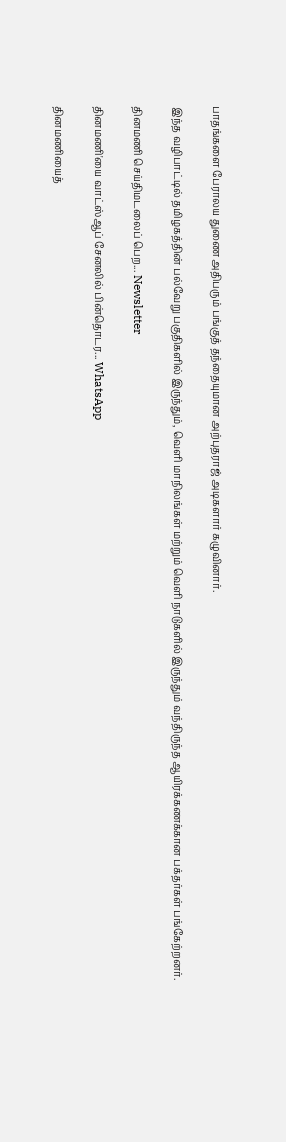பாதங்களை பேராலய துணை அதிபரும் பங்குத் தந்தையுமான அற்புதராஜ் அடிகளார் கழுவினார்.

இந்த வழிபாட்டில் தமிழகத்தின் பல்வேறு பகுதிகளில் இருந்தும், வெளி மாநிலங்கள் மற்றும் வெளி நாடுகளில் இருந்தும் வந்திருந்த ஆயிரக்கணக்கான பக்தர்கள் பங்கேற்றனர்.

தினமணி செய்திமடலைப் பெற... Newsletter

தினமணி'யை வாட்ஸ்ஆப் சேனலில் பின்தொடர... WhatsApp

தினமணியைத்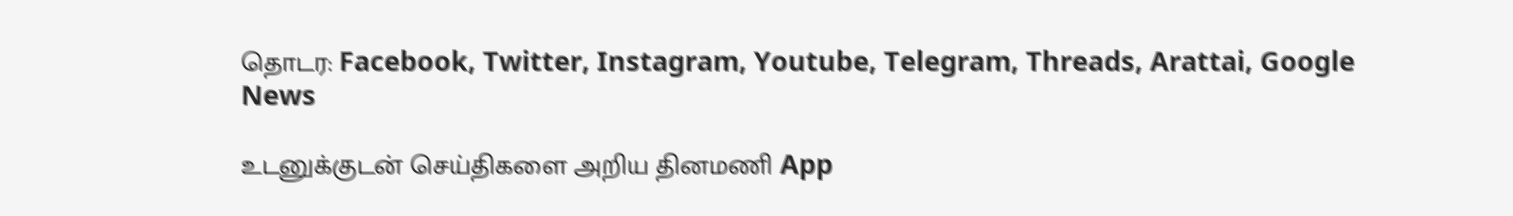தொடர: Facebook, Twitter, Instagram, Youtube, Telegram, Threads, Arattai, Google News

உடனுக்குடன் செய்திகளை அறிய தினமணி App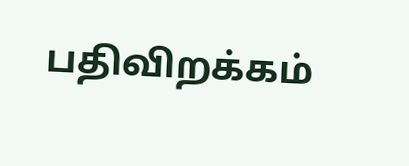பதிவிறக்கம்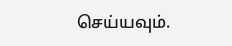செய்யவும்.